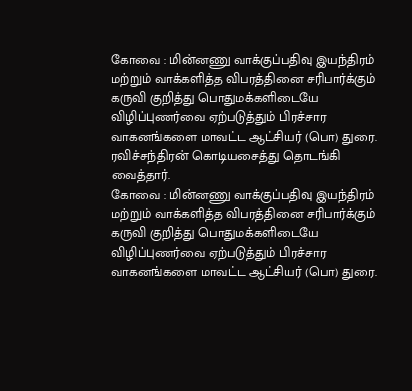கோவை : மின்னணு வாக்குப்பதிவு இயந்திரம் மற்றும் வாக்களித்த விபரத்தினை சரிபார்க்கும் கருவி குறித்து பொதுமக்களிடையே விழிப்புணர்வை ஏற்படுத்தும் பிரச்சார வாகனங்களை மாவட்ட ஆட்சியர் (பொ) துரை. ரவிச்சந்திரன் கொடியசைத்து தொடங்கி வைத்தார்.
கோவை : மின்னணு வாக்குப்பதிவு இயந்திரம் மற்றும் வாக்களித்த விபரத்தினை சரிபார்க்கும் கருவி குறித்து பொதுமக்களிடையே விழிப்புணர்வை ஏற்படுத்தும் பிரச்சார வாகனங்களை மாவட்ட ஆட்சியர் (பொ) துரை.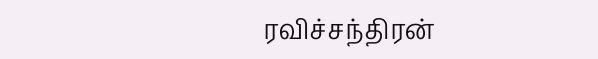ரவிச்சந்திரன்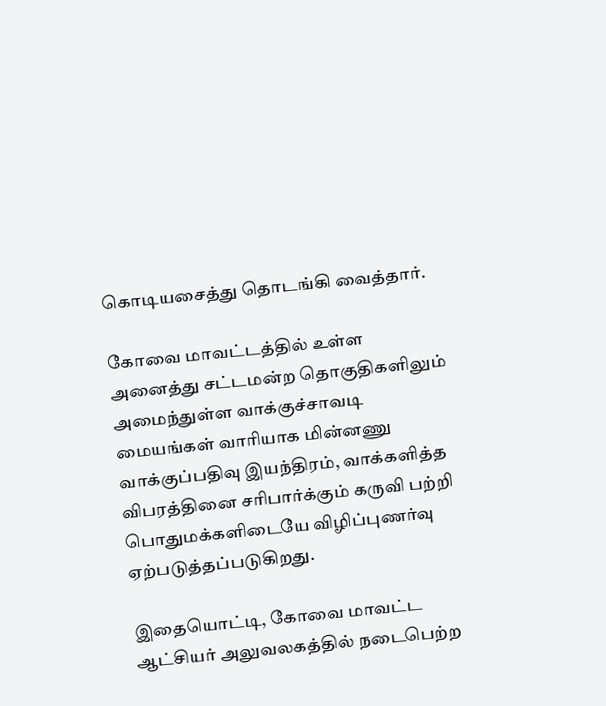கொடியசைத்து தொடங்கி வைத்தார்.

கோவை மாவட்டத்தில் உள்ள அனைத்து சட்டமன்ற தொகுதிகளிலும் அமைந்துள்ள வாக்குச்சாவடி மையங்கள் வாரியாக மின்னணு வாக்குப்பதிவு இயந்திரம், வாக்களித்த விபரத்தினை சரிபார்க்கும் கருவி பற்றி பொதுமக்களிடையே விழிப்புணர்வு ஏற்படுத்தப்படுகிறது.

இதையொட்டி, கோவை மாவட்ட ஆட்சியர் அலுவலகத்தில் நடைபெற்ற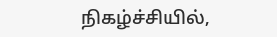நிகழ்ச்சியில்,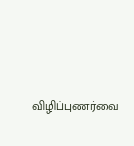விழிப்புணர்வை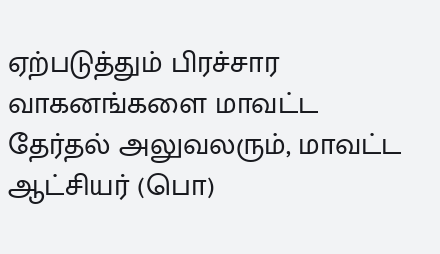ஏற்படுத்தும் பிரச்சார வாகனங்களை மாவட்ட தேர்தல் அலுவலரும், மாவட்ட ஆட்சியர் (பொ)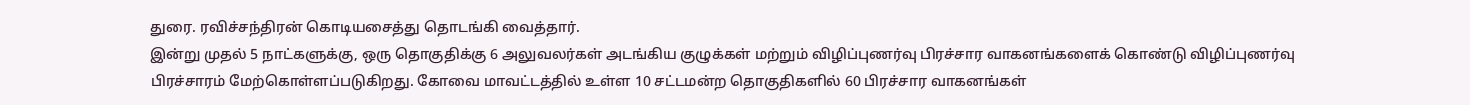துரை. ரவிச்சந்திரன் கொடியசைத்து தொடங்கி வைத்தார்.
இன்று முதல் 5 நாட்களுக்கு, ஒரு தொகுதிக்கு 6 அலுவலர்கள் அடங்கிய குழுக்கள் மற்றும் விழிப்புணர்வு பிரச்சார வாகனங்களைக் கொண்டு விழிப்புணர்வு பிரச்சாரம் மேற்கொள்ளப்படுகிறது. கோவை மாவட்டத்தில் உள்ள 10 சட்டமன்ற தொகுதிகளில் 60 பிரச்சார வாகனங்கள்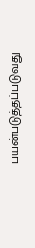பயன்படுத்தப்படுவது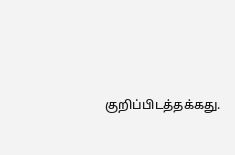குறிப்பிடத்தக்கது.